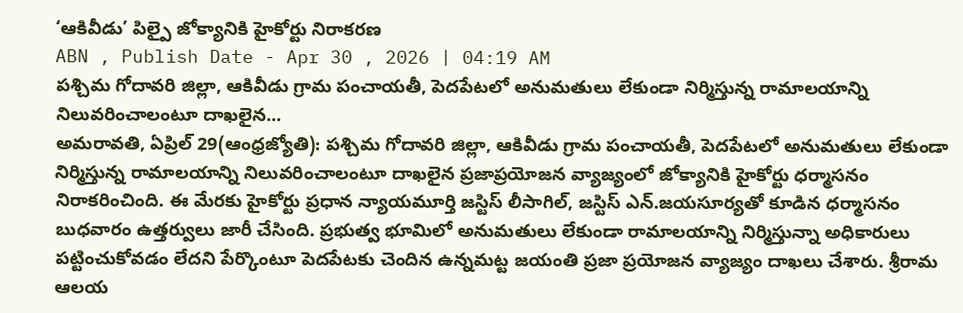‘ఆకివీడు’ పిల్పై జోక్యానికి హైకోర్టు నిరాకరణ
ABN , Publish Date - Apr 30 , 2026 | 04:19 AM
పశ్చిమ గోదావరి జిల్లా, ఆకివీడు గ్రామ పంచాయతీ, పెదపేటలో అనుమతులు లేకుండా నిర్మిస్తున్న రామాలయాన్ని నిలువరించాలంటూ దాఖలైన...
అమరావతి, ఏప్రిల్ 29(ఆంధ్రజ్యోతి): పశ్చిమ గోదావరి జిల్లా, ఆకివీడు గ్రామ పంచాయతీ, పెదపేటలో అనుమతులు లేకుండా నిర్మిస్తున్న రామాలయాన్ని నిలువరించాలంటూ దాఖలైన ప్రజాప్రయోజన వ్యాజ్యంలో జోక్యానికి హైకోర్టు ధర్మాసనం నిరాకరించింది. ఈ మేరకు హైకోర్టు ప్రధాన న్యాయమూర్తి జస్టిస్ లీసాగిల్, జస్టిస్ ఎన్.జయసూర్యతో కూడిన ధర్మాసనం బుధవారం ఉత్తర్వులు జారీ చేసింది. ప్రభుత్వ భూమిలో అనుమతులు లేకుండా రామాలయాన్ని నిర్మిస్తున్నా అధికారులు పట్టించుకోవడం లేదని పేర్కొంటూ పెదపేటకు చెందిన ఉన్నమట్ట జయంతి ప్రజా ప్రయోజన వ్యాజ్యం దాఖలు చేశారు. శ్రీరామ ఆలయ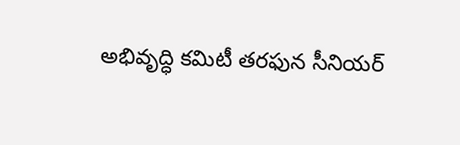అభివృద్ధి కమిటీ తరఫున సీనియర్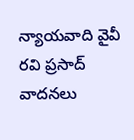న్యాయవాది వైవీ రవి ప్రసాద్ వాదనలు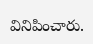వినిపించారు.